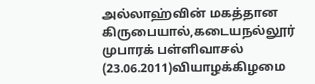அல்லாஹ்வின் மகத்தான கிருபையால்,கடையநல்லூர் முபாரக் பள்ளிவாசல் (23.06.2011)வியாழக்கிழமை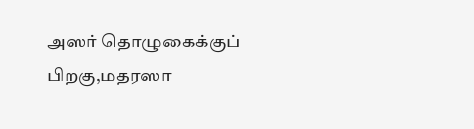அஸர் தொழுகைக்குப் பிறகு,மதரஸா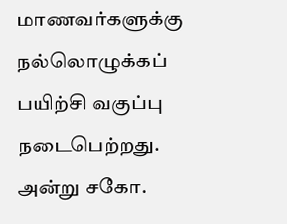மாணவர்களுக்கு நல்லொழுக்கப் பயிற்சி வகுப்பு நடைபெற்றது. அன்று சகோ.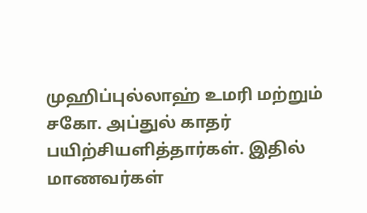முஹிப்புல்லாஹ் உமரி மற்றும் சகோ. அப்துல் காதர் பயிற்சியளித்தார்கள். இதில் மாணவர்கள்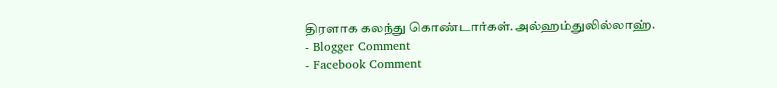திரளாக கலந்து கொண்டார்கள்.அல்ஹம்துலில்லாஹ்.
- Blogger Comment
- Facebook Comment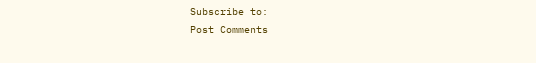Subscribe to:
Post Comments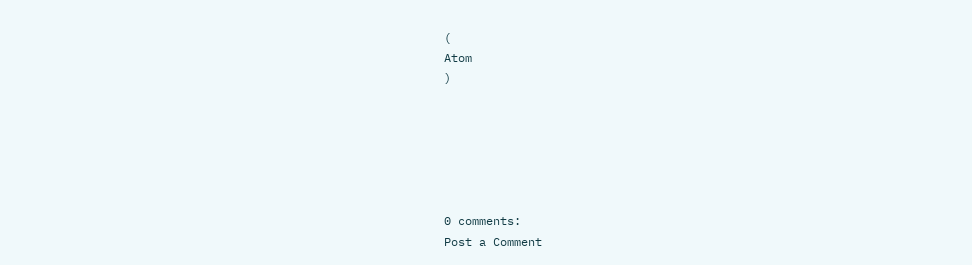(
Atom
)






0 comments:
Post a Comment